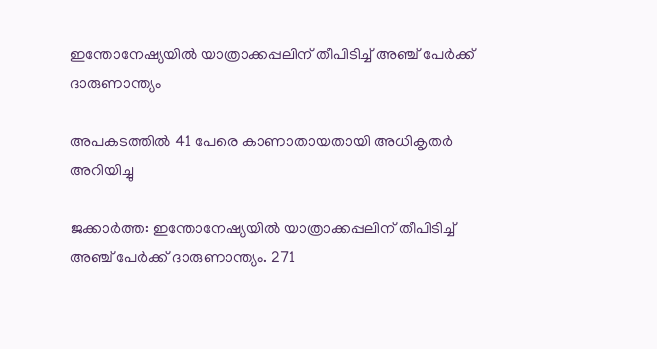ഇന്തോനേഷ്യയില്‍ യാത്രാക്കപ്പലിന് തീപിടിച്ച് അഞ്ച് പേർക്ക് ദാരുണാന്ത്യം

അപകടത്തില്‍ 41 പേരെ കാണാതായതായി അധികൃതര്‍ അറിയിച്ചു

ജക്കാർത്ത: ഇന്തോനേഷ്യയില്‍ യാത്രാക്കപ്പലിന് തീപിടിച്ച് അഞ്ച് പേർക്ക് ദാരുണാന്ത്യം. 271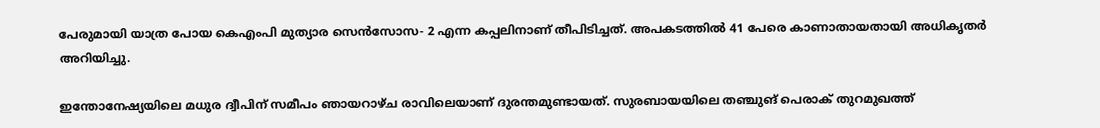പേരുമായി യാത്ര പോയ കെഎംപി മുത്യാര സെന്‍സോസ- 2 എന്ന കപ്പലിനാണ് തീപിടിച്ചത്. അപകടത്തില്‍ 41 പേരെ കാണാതായതായി അധികൃതര്‍ അറിയിച്ചു.

ഇന്തോനേഷ്യയിലെ മധുര ദ്വീപിന് സമീപം ഞായറാഴ്ച രാവിലെയാണ് ദുരന്തമുണ്ടായത്. സുരബായയിലെ തഞ്ചുങ് പെരാക് തുറമുഖത്ത്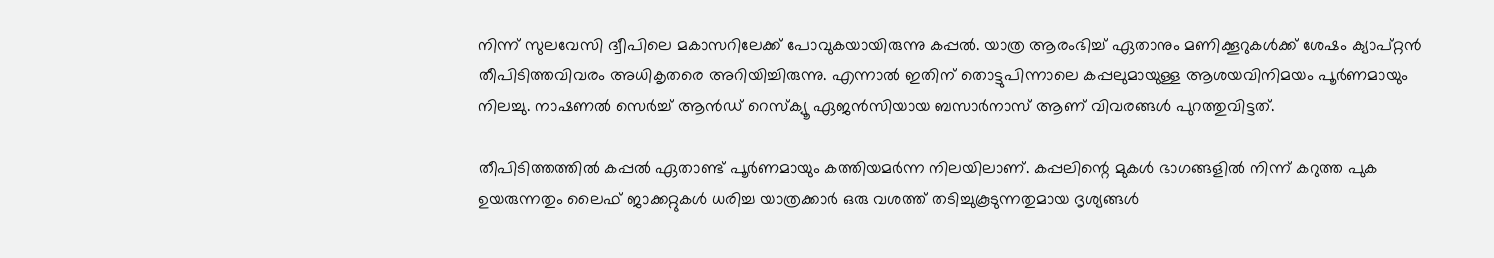നിന്ന് സുലവേസി ദ്വീപിലെ മകാസറിലേക്ക് പോവുകയായിരുന്നു കപ്പല്‍. യാത്ര ആരംഭിച്ച് ഏതാനും മണിക്കൂറുകള്‍ക്ക് ശേഷം ക്യാപ്റ്റന്‍ തീപിടിത്തവിവരം അധികൃതരെ അറിയിച്ചിരുന്നു. എന്നാല്‍ ഇതിന് തൊട്ടുപിന്നാലെ കപ്പലുമായുള്ള ആശയവിനിമയം പൂര്‍ണമായും നിലച്ചു. നാഷണല്‍ സെര്‍ച്ച് ആന്‍ഡ് റെസ്‌ക്യൂ ഏജന്‍സിയായ ബസാര്‍നാസ് ആണ് വിവരങ്ങള്‍ പുറത്തുവിട്ടത്.

തീപിടിത്തത്തില്‍ കപ്പല്‍ ഏതാണ്ട് പൂര്‍ണമായും കത്തിയമര്‍ന്ന നിലയിലാണ്. കപ്പലിന്റെ മുകള്‍ ഭാഗങ്ങളില്‍ നിന്ന് കറുത്ത പുക ഉയരുന്നതും ലൈഫ് ജാക്കറ്റുകള്‍ ധരിച്ച യാത്രക്കാര്‍ ഒരു വശത്ത് തടിച്ചുകൂടുന്നതുമായ ദൃശ്യങ്ങള്‍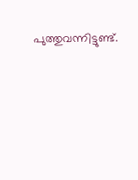പുത്തുവന്നിട്ടുണ്ട്.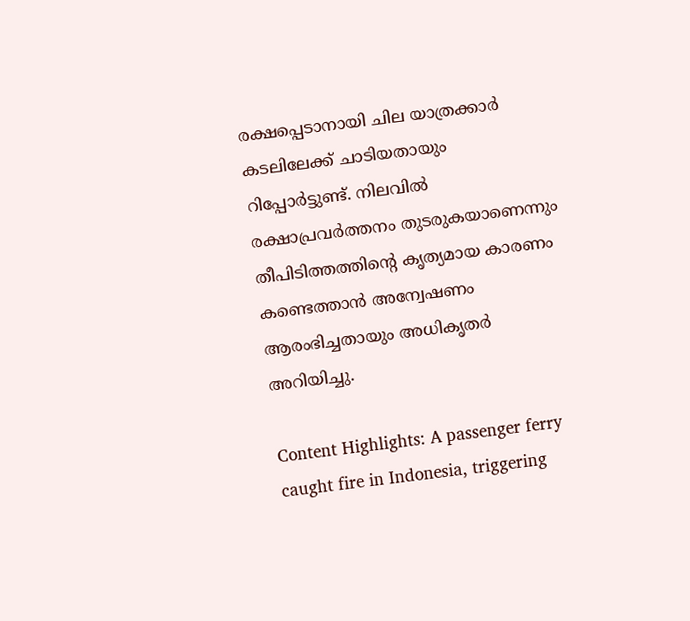രക്ഷപ്പെടാനായി ചില യാത്രക്കാര്‍ കടലിലേക്ക് ചാടിയതായും റിപ്പോര്‍ട്ടുണ്ട്. നിലവില്‍ രക്ഷാപ്രവര്‍ത്തനം തുടരുകയാണെന്നും തീപിടിത്തത്തിന്റെ കൃത്യമായ കാരണം കണ്ടെത്താന്‍ അന്വേഷണം ആരംഭിച്ചതായും അധികൃതര്‍ അറിയിച്ചു.

Content Highlights: A passenger ferry caught fire in Indonesia, triggering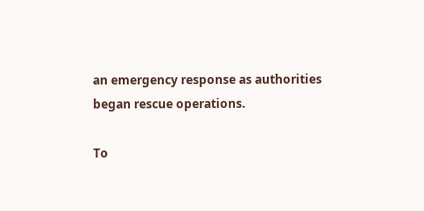an emergency response as authorities began rescue operations.

To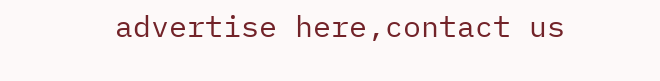advertise here,contact us